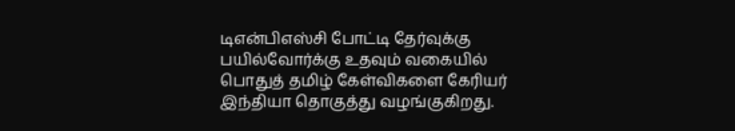டிஎன்பிஎஸ்சி போட்டி தேர்வுக்கு பயில்வோர்க்கு உதவும் வகையில் பொதுத் தமிழ் கேள்விகளை கேரியர் இந்தியா தொகுத்து வழங்குகிறது.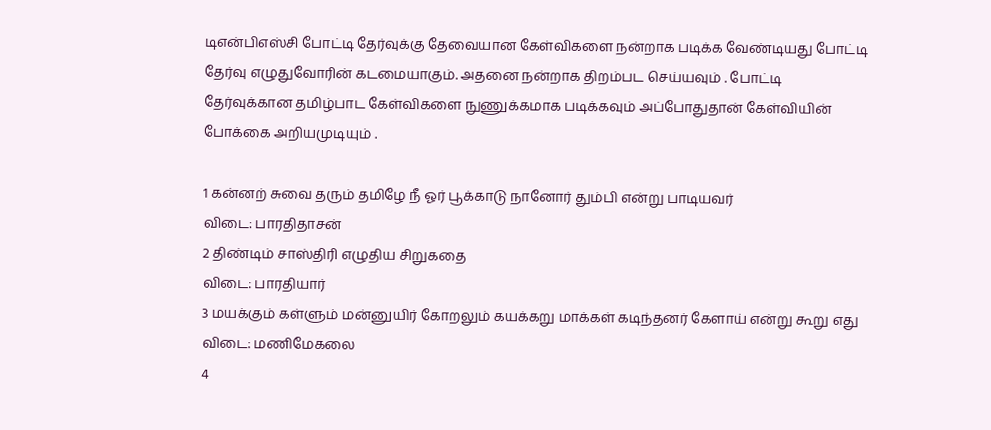டிஎன்பிஎஸ்சி போட்டி தேர்வுக்கு தேவையான கேள்விகளை நன்றாக படிக்க வேண்டியது போட்டி தேர்வு எழுதுவோரின் கடமையாகும். அதனை நன்றாக திறம்பட செய்யவும் . போட்டி தேர்வுக்கான தமிழ்பாட கேள்விகளை நுணுக்கமாக படிக்கவும் அப்போதுதான் கேள்வியின் போக்கை அறியமுடியும் .

1 கன்னற் சுவை தரும் தமிழே நீ ஓர் பூக்காடு நானோர் தும்பி என்று பாடியவர்
விடை: பாரதிதாசன்
2 திண்டிம் சாஸ்திரி எழுதிய சிறுகதை
விடை: பாரதியார்
3 மயக்கும் கள்ளும் மன்னுயிர் கோறலும் கயக்கறு மாக்கள் கடிந்தனர் கேளாய் என்று கூறு எது
விடை: மணிமேகலை
4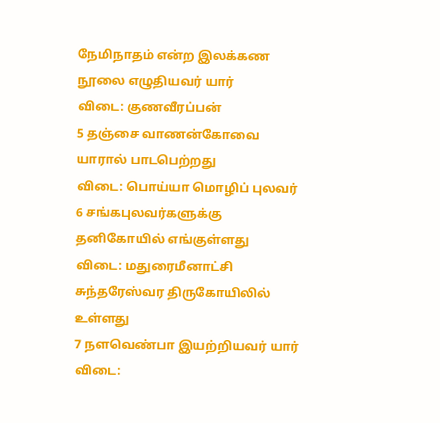நேமிநாதம் என்ற இலக்கண நூலை எழுதியவர் யார்
விடை: குணவீரப்பன்
5 தஞ்சை வாணன்கோவை யாரால் பாடபெற்றது
விடை: பொய்யா மொழிப் புலவர்
6 சங்கபுலவர்களுக்கு தனிகோயில் எங்குள்ளது
விடை: மதுரைமீனாட்சி சுந்தரேஸ்வர திருகோயிலில் உள்ளது
7 நளவெண்பா இயற்றியவர் யார்
விடை: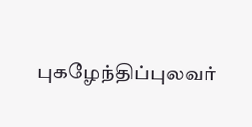புகழேந்திப்புலவர்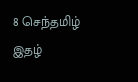8 செந்தமிழ் இதழ்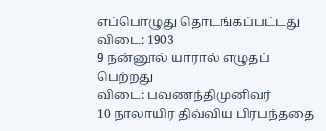எப்பொழுது தொடங்கப்பட்டது
விடை: 1903
9 நன்னூல் யாரால் எழுதப் பெற்றது
விடை: பவணந்திமுனிவர்
10 நாலாயிர திவ்விய பிரபந்ததை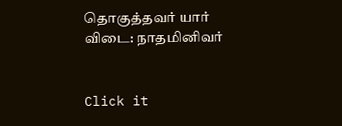தொகுத்தவர் யார்
விடை: நாதமினிவர்


Click it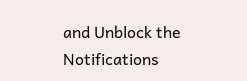and Unblock the Notifications